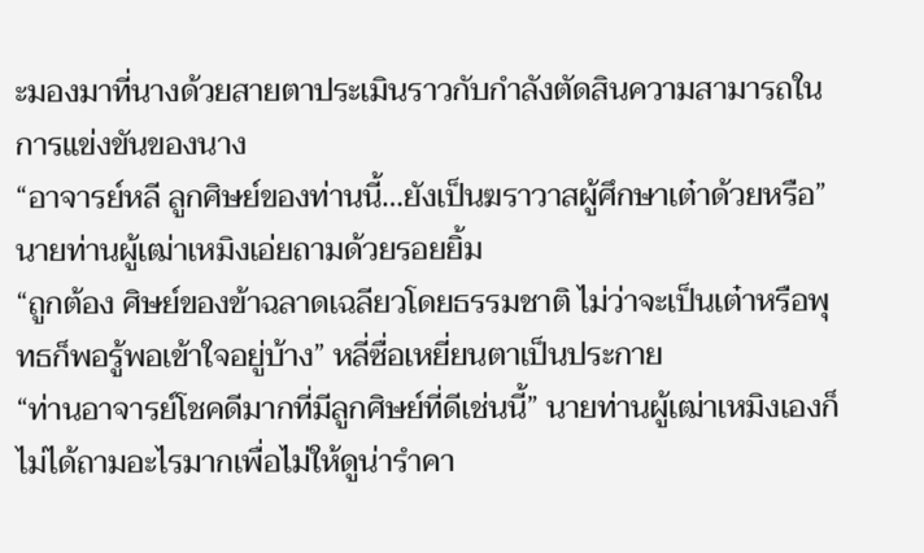ะมองมาที่นางด้วยสายตาประเมินราวกับกำลังตัดสินความสามารถในการแข่งขันของนาง
“อาจารย์หลี ลูกศิษย์ของท่านนี้…ยังเป็นฆราวาสผู้ศึกษาเต๋าด้วยหรือ” นายท่านผู้เฒ่าเหมิงเอ่ยถามด้วยรอยยิ้ม
“ถูกต้อง ศิษย์ของข้าฉลาดเฉลียวโดยธรรมชาติ ไม่ว่าจะเป็นเต๋าหรือพุทธก็พอรู้พอเข้าใจอยู่บ้าง” หลี่ซื่อเหยี่ยนตาเป็นประกาย
“ท่านอาจารย์โชคดีมากที่มีลูกศิษย์ที่ดีเช่นนี้” นายท่านผู้เฒ่าเหมิงเองก็ไม่ได้ถามอะไรมากเพื่อไม่ให้ดูน่ารำคา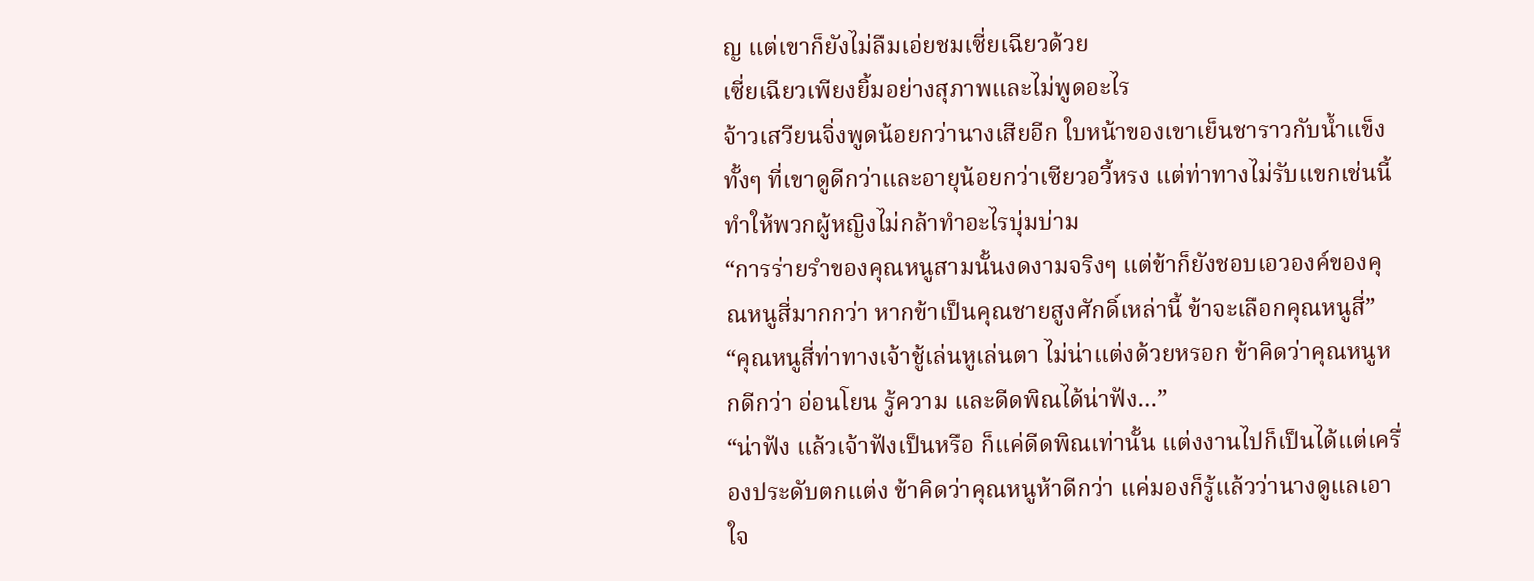ญ แต่เขาก็ยังไม่ลืมเอ่ยชมเซี่ยเฉียวด้วย
เซี่ยเฉียวเพียงยิ้มอย่างสุภาพและไม่พูดอะไร
จ้าวเสวียนจิ่งพูดน้อยกว่านางเสียอีก ใบหน้าของเขาเย็นชาราวกับน้ำแข็ง ทั้งๆ ที่เขาดูดีกว่าและอายุน้อยกว่าเซียวอวี้หรง แต่ท่าทางไม่รับแขกเช่นนี้ทำให้พวกผู้หญิงไม่กล้าทำอะไรบุ่มบ่าม
“การร่ายรำของคุณหนูสามนั้นงดงามจริงๆ แต่ข้าก็ยังชอบเอวองค์ของคุณหนูสี่มากกว่า หากข้าเป็นคุณชายสูงศักดิ์เหล่านี้ ข้าจะเลือกคุณหนูสี่”
“คุณหนูสี่ท่าทางเจ้าชู้เล่นหูเล่นตา ไม่น่าแต่งด้วยหรอก ข้าคิดว่าคุณหนูหกดีกว่า อ่อนโยน รู้ความ และดีดพิณได้น่าฟัง…”
“น่าฟัง แล้วเจ้าฟังเป็นหรือ ก็แค่ดีดพิณเท่านั้น แต่งงานไปก็เป็นได้แต่เครื่องประดับตกแต่ง ข้าคิดว่าคุณหนูห้าดีกว่า แค่มองก็รู้แล้วว่านางดูแลเอาใจ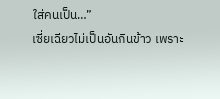ใส่คนเป็น…”
เซี่ยเฉียวไม่เป็นอันกินข้าว เพราะ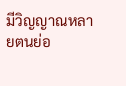มีวิญญาณหลายตนย่อ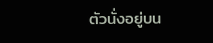ตัวนั่งอยู่บน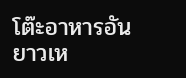โต๊ะอาหารอันยาวเห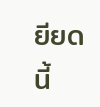ยียดนี้